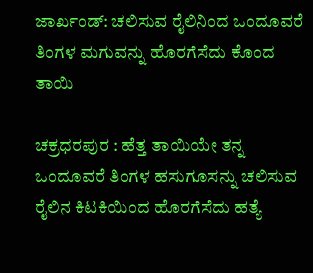ಜಾರ್ಖಂಡ್: ಚಲಿಸುವ ರೈಲಿನಿಂದ ಒಂದೂವರೆ ತಿಂಗಳ ಮಗುವನ್ನು ಹೊರಗೆಸೆದು ಕೊಂದ ತಾಯಿ

ಚಕ್ರಧರಪುರ : ಹೆತ್ತ ತಾಯಿಯೇ ತನ್ನ ಒಂದೂವರೆ ತಿಂಗಳ ಹಸುಗೂಸನ್ನು ಚಲಿಸುವ ರೈಲಿನ ಕಿಟಕಿಯಿಂದ ಹೊರಗೆಸೆದು ಹತ್ಯೆ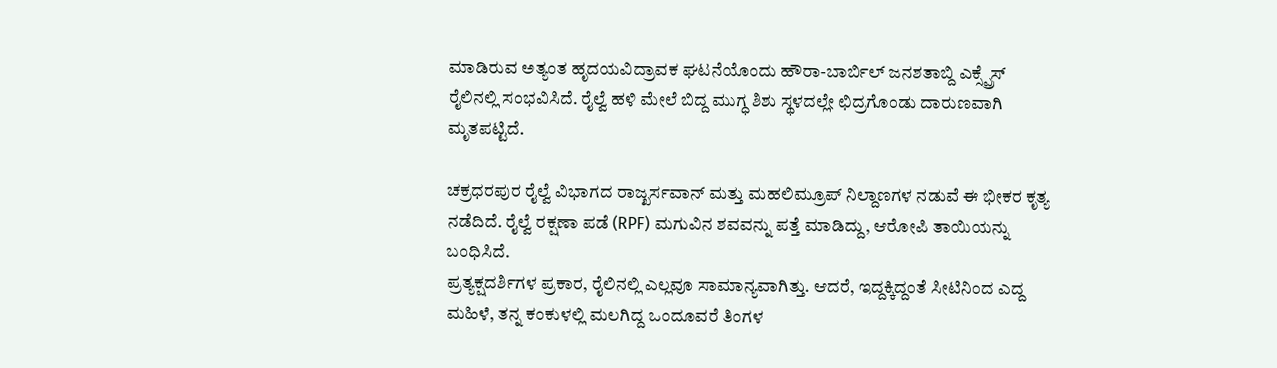ಮಾಡಿರುವ ಅತ್ಯಂತ ಹೃದಯವಿದ್ರಾವಕ ಘಟನೆಯೊಂದು ಹೌರಾ-ಬಾರ್ಬಿಲ್ ಜನಶತಾಬ್ದಿ ಎಕ್ಸ್ಪ್ರೆಸ್ ರೈಲಿನಲ್ಲಿ ಸಂಭವಿಸಿದೆ. ರೈಲ್ವೆ ಹಳಿ ಮೇಲೆ ಬಿದ್ದ ಮುಗ್ಧ ಶಿಶು ಸ್ಥಳದಲ್ಲೇ ಛಿದ್ರಗೊಂಡು ದಾರುಣವಾಗಿ ಮೃತಪಟ್ಟಿದೆ.

ಚಕ್ರಧರಪುರ ರೈಲ್ವೆ ವಿಭಾಗದ ರಾಜ್ಖರ್ಸವಾನ್ ಮತ್ತು ಮಹಲಿಮ್ರೂಪ್ ನಿಲ್ದಾಣಗಳ ನಡುವೆ ಈ ಭೀಕರ ಕೃತ್ಯ ನಡೆದಿದೆ. ರೈಲ್ವೆ ರಕ್ಷಣಾ ಪಡೆ (RPF) ಮಗುವಿನ ಶವವನ್ನು ಪತ್ತೆ ಮಾಡಿದ್ದು, ಆರೋಪಿ ತಾಯಿಯನ್ನು ಬಂಧಿಸಿದೆ.
ಪ್ರತ್ಯಕ್ಷದರ್ಶಿಗಳ ಪ್ರಕಾರ, ರೈಲಿನಲ್ಲಿ ಎಲ್ಲವೂ ಸಾಮಾನ್ಯವಾಗಿತ್ತು. ಆದರೆ, ಇದ್ದಕ್ಕಿದ್ದಂತೆ ಸೀಟಿನಿಂದ ಎದ್ದ ಮಹಿಳೆ, ತನ್ನ ಕಂಕುಳಲ್ಲಿ ಮಲಗಿದ್ದ ಒಂದೂವರೆ ತಿಂಗಳ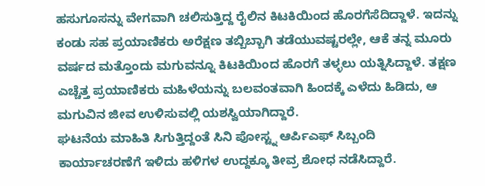ಹಸುಗೂಸನ್ನು ವೇಗವಾಗಿ ಚಲಿಸುತ್ತಿದ್ದ ರೈಲಿನ ಕಿಟಕಿಯಿಂದ ಹೊರಗೆಸೆದಿದ್ದಾಳೆ. ಇದನ್ನು ಕಂಡು ಸಹ ಪ್ರಯಾಣಿಕರು ಅರೆಕ್ಷಣ ತಬ್ಬಿಬ್ಬಾಗಿ ತಡೆಯುವಷ್ಟರಲ್ಲೇ, ಆಕೆ ತನ್ನ ಮೂರು ವರ್ಷದ ಮತ್ತೊಂದು ಮಗುವನ್ನೂ ಕಿಟಕಿಯಿಂದ ಹೊರಗೆ ತಳ್ಳಲು ಯತ್ನಿಸಿದ್ದಾಳೆ. ತಕ್ಷಣ ಎಚ್ಚೆತ್ತ ಪ್ರಯಾಣಿಕರು ಮಹಿಳೆಯನ್ನು ಬಲವಂತವಾಗಿ ಹಿಂದಕ್ಕೆ ಎಳೆದು ಹಿಡಿದು, ಆ ಮಗುವಿನ ಜೀವ ಉಳಿಸುವಲ್ಲಿ ಯಶಸ್ವಿಯಾಗಿದ್ದಾರೆ.
ಘಟನೆಯ ಮಾಹಿತಿ ಸಿಗುತ್ತಿದ್ದಂತೆ ಸಿನಿ ಪೋಸ್ಟ್ನ ಆರ್ಪಿಎಫ್ ಸಿಬ್ಬಂದಿ ಕಾರ್ಯಾಚರಣೆಗೆ ಇಳಿದು ಹಳಿಗಳ ಉದ್ದಕ್ಕೂ ತೀವ್ರ ಶೋಧ ನಡೆಸಿದ್ದಾರೆ.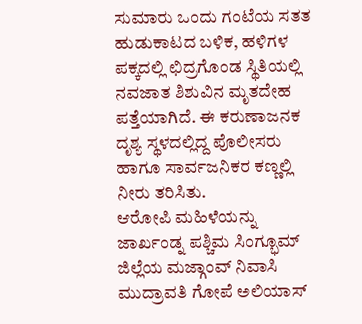ಸುಮಾರು ಒಂದು ಗಂಟೆಯ ಸತತ ಹುಡುಕಾಟದ ಬಳಿಕ, ಹಳಿಗಳ ಪಕ್ಕದಲ್ಲಿ ಛಿದ್ರಗೊಂಡ ಸ್ಥಿತಿಯಲ್ಲಿ ನವಜಾತ ಶಿಶುವಿನ ಮೃತದೇಹ ಪತ್ತೆಯಾಗಿದೆ. ಈ ಕರುಣಾಜನಕ ದೃಶ್ಯ ಸ್ಥಳದಲ್ಲಿದ್ದ ಪೊಲೀಸರು ಹಾಗೂ ಸಾರ್ವಜನಿಕರ ಕಣ್ಣಲ್ಲಿ ನೀರು ತರಿಸಿತು.
ಆರೋಪಿ ಮಹಿಳೆಯನ್ನು ಜಾರ್ಖಂಡ್ನ ಪಶ್ಚಿಮ ಸಿಂಗ್ಭೂಮ್ ಜಿಲ್ಲೆಯ ಮಜ್ಗಾಂವ್ ನಿವಾಸಿ ಮುದ್ರಾವತಿ ಗೋಪೆ ಅಲಿಯಾಸ್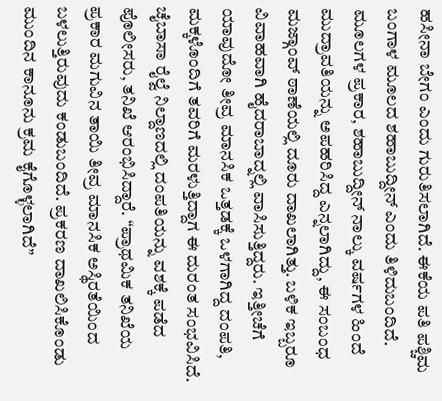ಹಸೀನಾ ಬೇಗಂ ಎಂದು ಗುರುತಿಸಲಾಗಿದೆ. ಈಕೆಯ ಪತಿ ಪಶ್ಚಿಮ ಬಂಗಾಳ ಮೂಲದ ಶಹಾಬುದ್ದೀನ್ ಎಂದು ತಿಳಿದುಬಂದಿದೆ. ಮೂಲಗಳ ಪ್ರಕಾರ, ಶಹಾಬುದ್ದೀನ್ ನಾಲ್ಕು ವರ್ಷಗಳ ಹಿಂದೆ ಮುದ್ರಾವತಿಯನ್ನು ಅಪಹರಿಸಿದ್ದ ಎನ್ನಲಾಗಿದ್ದು, ಈ ಸಂಬಂಧ ಮಜ್ಗಾಂವ್ ಠಾಣೆಯಲ್ಲಿ ದೂರು ದಾಖಲಾಗಿತ್ತು. ಬಳಿಕ ಇಬ್ಬರೂ ವಿವಾಹವಾಗಿ ಹೈದರಾಬಾದ್ನಲ್ಲಿ ವಾಸಿಸುತ್ತಿದ್ದರು. ಇತ್ತೀಚೆಗೆ ಯಾವುದೋ ತೀವ್ರ ಮಾನಸಿಕ ಒತ್ತಡಕ್ಕೆ ಒಳಗಾಗಿದ್ದ ದಂಪತಿ, ಮಕ್ಕಳೊಂದಿಗೆ ತವರಿಗೆ ಮರಳುತ್ತಿದ್ದಾಗ ಈ ದುರಂತ ಸಂಭವಿಸಿದೆ.
ಚೈಬಾಸಾ ರೈಲ್ವೆ ನಿಲ್ದಾಣದಲ್ಲಿ ದಂಪತಿಯನ್ನು ವಶಕ್ಕೆ ಪಡೆದ ಪೊಲೀಸರು, ತನಿಖೆ ಆರಂಭಿಸಿದ್ದಾರೆ. “ಪ್ರಾಥಮಿಕ ತನಿಖೆಯ ಪ್ರಕಾರ ಮಗುವಿನ ತಾಯಿ ತೀವ್ರ ಮಾನಸಿಕ ಅಸ್ಥಿರತೆಯಿಂದ ಬಳಲುತ್ತಿರುವುದು ಕಂಡುಬಂದಿದೆ. ಪ್ರಕರಣ ದಾಖಲಿಸಿಕೊಂಡು ಮುಂದಿನ ಕಾನೂನು ಕ್ರಮ ಕೈಗೊಳ್ಳಲಾಗಿದೆ”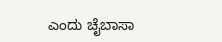ಎಂದು ಚೈಬಾಸಾ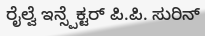ರೈಲ್ವೆ ಇನ್ಸ್ಪೆಕ್ಟರ್ ಪಿ.ಪಿ. ಸುರಿನ್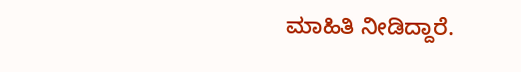ಮಾಹಿತಿ ನೀಡಿದ್ದಾರೆ.